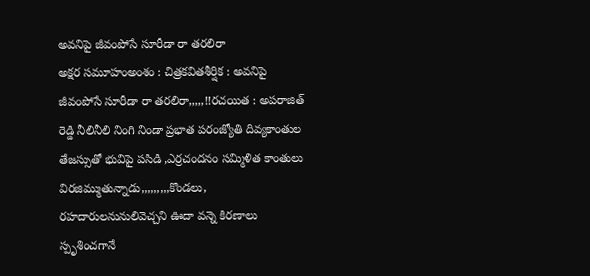అవనిపై జీవంపోసే సూరీడా రా తరలిరా
అక్షర సమూహంఅంశం : చిత్రకవితశీర్షిక : అవనిపై జీవంపోసే సూరీడా రా తరలిరా,,,,,!!రచయిత : అపరాజిత్ రెడ్డి నీలినీలి నింగి నిండా ప్రభాత పరంజ్యోతి దివ్యకాంతుల తేజస్సుతో భువిపై పసిడి ,ఎర్రచందనం సమ్మిళిత కాంతులు విరజిమ్ముతున్నాడు,,,,,,,,,కొండలు, రహదారులనునులివెచ్చని ఊదా వన్నె కిరణాలు స్పృశించగానే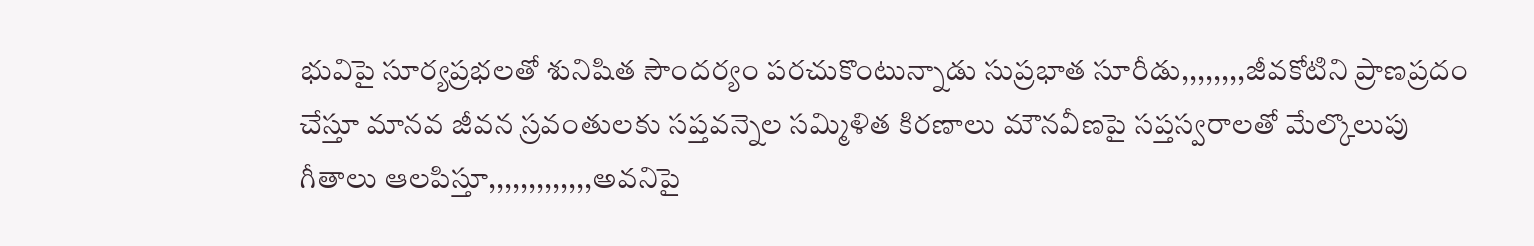భువిపై సూర్యప్రభలతో శునిషిత సౌందర్యం పరచుకొంటున్నాడు సుప్రభాత సూరీడు,,,,,,,,జీవకోటిని ప్రాణప్రదం చేస్తూ మానవ జీవన స్రవంతులకు సప్తవన్నెల సమ్మిళిత కిరణాలు మౌనవీణపై సప్తస్వరాలతో మేల్కొలుపు గీతాలు ఆలపిస్తూ,,,,,,,,,,,,,అవనిపై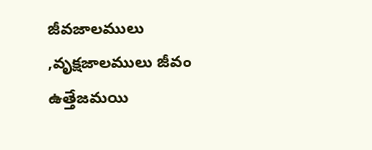జీవజాలములు ,వృక్షజాలములు జీవం ఉత్తేజమయి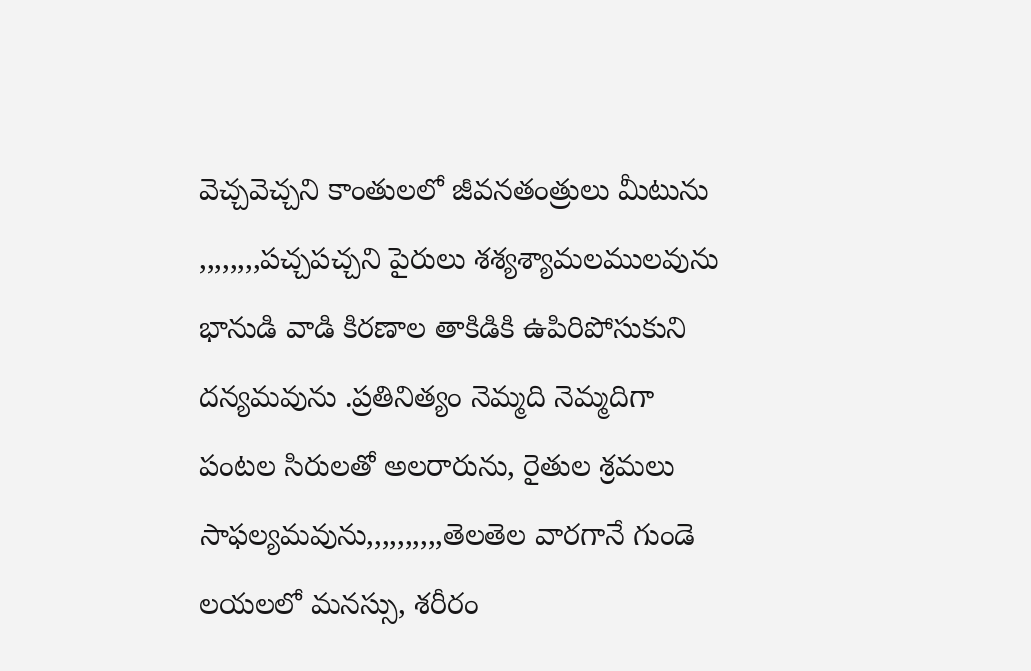వెచ్చవెచ్చని కాంతులలో జీవనతంత్రులు మీటును ,,,,,,,,పచ్చపచ్చని పైరులు శశ్యశ్యామలములవును భానుడి వాడి కిరణాల తాకిడికి ఉపిరిపోసుకుని దన్యమవును .ప్రతినిత్యం నెమ్మది నెమ్మదిగా పంటల సిరులతో అలరారును, రైతుల శ్రమలు సాఫల్యమవును,,,,,,,,,,తెలతెల వారగానే గుండె లయలలో మనస్సు, శరీరం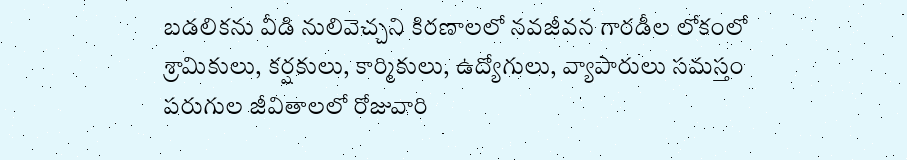బడలికను వీడి నులివెచ్చని కిరణాలలో నవజీవన గారడీల లోకంలో శ్రామికులు, కర్షకులు, కార్మికులు, ఉద్యోగులు, వ్యాపారులు సమస్తం పరుగుల జీవితాలలో రోజువారి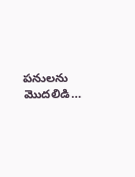పనులను మొదలిడి…